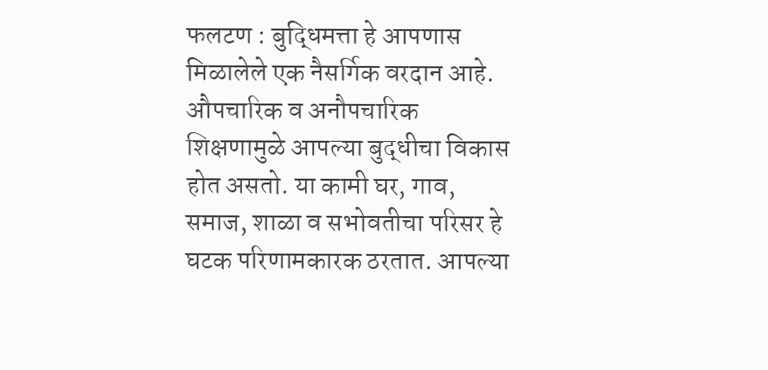फलटण : बुद्धिमत्ता हे आपणास मिळालेले एक नैसर्गिक वरदान आहे. औपचारिक व अनौपचारिक शिक्षणामुळे आपल्या बुद्धीचा विकास होत असतो. या कामी घर, गाव, समाज, शाळा व सभोवतीचा परिसर हे घटक परिणामकारक ठरतात. आपल्या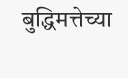बुद्धिमत्तेच्या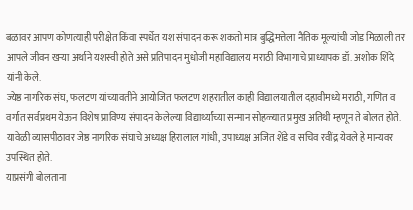बळावर आपण कोणत्याही परीक्षेत किंवा स्पर्धेत यश संपादन करू शकतो मात्र बुद्धिमत्तेला नैतिक मूल्यांची जोड मिळाली तर आपले जीवन खऱ्या अर्थाने यशस्वी होते असे प्रतिपादन मुधोजी महाविद्यालय मराठी विभागाचे प्राध्यापक डॉ. अशोक शिंदे यांनी केले.
ज्येष्ठ नागरिक संघ, फलटण यांच्यावतीने आयोजित फलटण शहरातील काही विद्यालयातील दहावीमध्ये मराठी, गणित व वर्गात सर्वप्रथम येऊन विशेष प्राविण्य संपादन केलेल्या विद्यार्थ्यांच्या सन्मान सोहळ्यात प्रमुख अतिथी म्हणून ते बोलत होते. यावेळी व्यासपीठावर जेष्ठ नागरिक संघाचे अध्यक्ष हिरालाल गांधी, उपाध्यक्ष अजित शेंडे व सचिव रवींद्र येवले हे मान्यवर उपस्थित होते.
याप्रसंगी बोलताना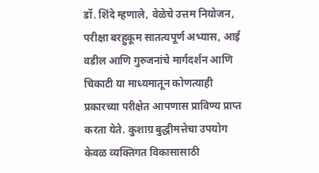डॉ. शिंदे म्हणाले, वेळेचे उत्तम नियोजन, परीक्षा बरहुकूम सातत्यपूर्ण अभ्यास, आई वडील आणि गुरुजनांचे मार्गदर्शन आणि चिकाटी या माध्यमातून कोणत्याही प्रकारच्या परीक्षेत आपणास प्राविण्य प्राप्त करता येते. कुशाग्र बुद्धीमत्तेचा उपयोग केवळ व्यक्तिगत विकासासाठी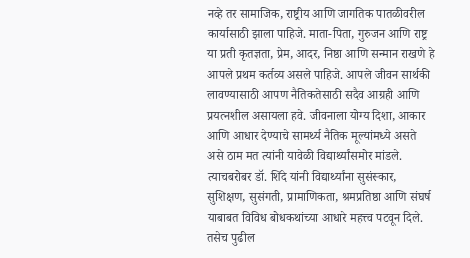नव्हे तर सामाजिक, राष्ट्रीय आणि जागतिक पातळीवरील कार्यासाठी झाला पाहिजे. माता-पिता, गुरुजन आणि राष्ट्र या प्रती कृतज्ञता, प्रेम, आदर, निष्ठा आणि सन्मान राखणे हे आपले प्रथम कर्तव्य असले पाहिजे. आपले जीवन सार्थकी लावण्यासाठी आपण नैतिकतेसाठी सदैव आग्रही आणि प्रयत्नशील असायला हवे. जीवनाला योग्य दिशा, आकार आणि आधार देण्याचे सामर्थ्य नैतिक मूल्यांमध्ये असते असे ठाम मत त्यांनी यावेळी विद्यार्थ्यांसमोर मांडले. त्याचबरोबर डॉ. शिंदे यांनी विद्यार्थ्यांना सुसंस्कार, सुशिक्षण, सुसंगती, प्रामाणिकता, श्रमप्रतिष्ठा आणि संघर्ष याबाबत विविध बोधकथांच्या आधारे महत्त्व पटवून दिले. तसेच पुढील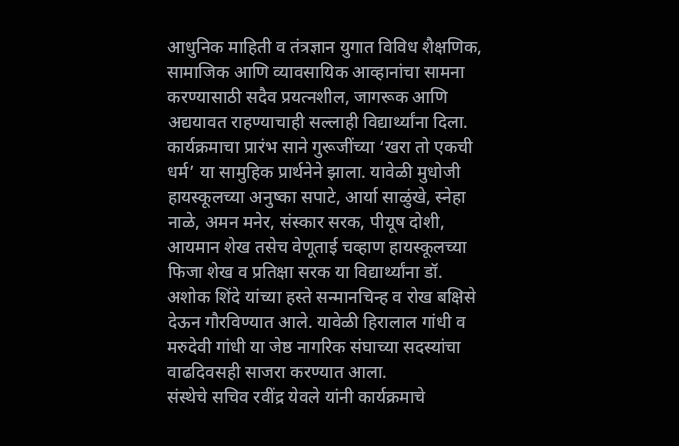आधुनिक माहिती व तंत्रज्ञान युगात विविध शैक्षणिक, सामाजिक आणि व्यावसायिक आव्हानांचा सामना करण्यासाठी सदैव प्रयत्नशील, जागरूक आणि अद्ययावत राहण्याचाही सल्लाही विद्यार्थ्यांना दिला.
कार्यक्रमाचा प्रारंभ साने गुरूजींच्या ‘खरा तो एकची धर्म’ या सामुहिक प्रार्थनेने झाला. यावेळी मुधोजी हायस्कूलच्या अनुष्का सपाटे, आर्या साळुंखे, स्नेहा नाळे, अमन मनेर, संस्कार सरक, पीयूष दोशी, आयमान शेख तसेच वेणूताई चव्हाण हायस्कूलच्या फिजा शेख व प्रतिक्षा सरक या विद्यार्थ्यांना डॉ. अशोक शिंदे यांच्या हस्ते सन्मानचिन्ह व रोख बक्षिसे देऊन गौरविण्यात आले. यावेळी हिरालाल गांधी व मरुदेवी गांधी या जेष्ठ नागरिक संघाच्या सदस्यांचा वाढदिवसही साजरा करण्यात आला.
संस्थेचे सचिव रवींद्र येवले यांनी कार्यक्रमाचे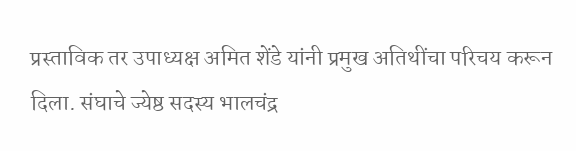प्रस्ताविक तर उपाध्यक्ष अमित शेंडे यांनी प्रमुख अतिथींचा परिचय करून दिला. संघाचे ज्येष्ठ सदस्य भालचंद्र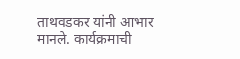ताथवडकर यांनी आभार मानले. कार्यक्रमाची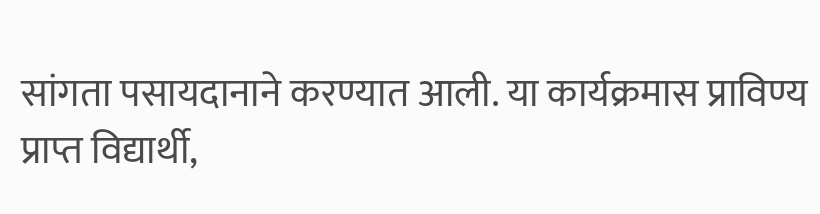सांगता पसायदानाने करण्यात आली. या कार्यक्रमास प्राविण्य प्राप्त विद्यार्थी,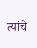त्यांचे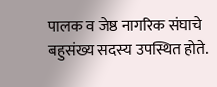पालक व जेष्ठ नागरिक संघाचे बहुसंख्य सदस्य उपस्थित होते.